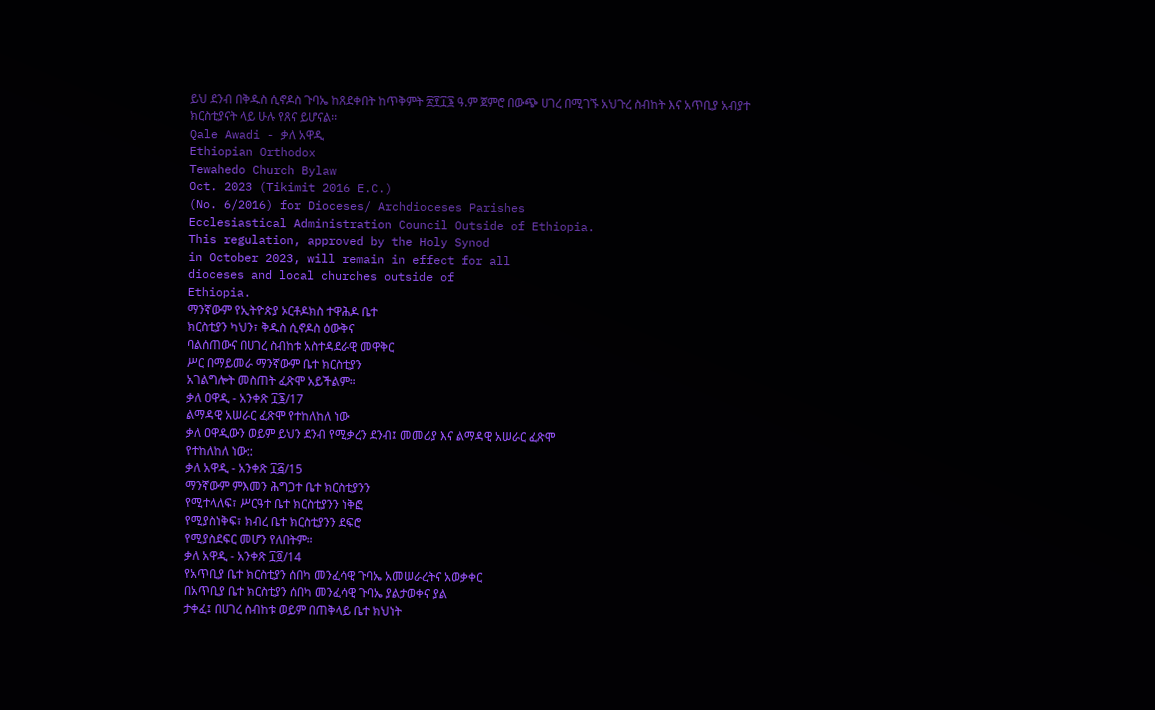ይህ ደንብ በቅዱስ ሲኖዶስ ጉባኤ ከጸደቀበት ከጥቅምት ፳፻፲፮ ዓ.ም ጀምሮ በውጭ ሀገረ በሚገኙ አህጉረ ስብከት እና አጥቢያ አብያተ ክርስቲያናት ላይ ሁሉ የጸና ይሆናል፡፡
Qale Awadi - ቃለ አዋዲ
Ethiopian Orthodox
Tewahedo Church Bylaw
Oct. 2023 (Tikimit 2016 E.C.)
(No. 6/2016) for Dioceses/ Archdioceses Parishes
Ecclesiastical Administration Council Outside of Ethiopia.
This regulation, approved by the Holy Synod
in October 2023, will remain in effect for all
dioceses and local churches outside of
Ethiopia.
ማንኛውም የኢትዮጵያ ኦርቶዶክስ ተዋሕዶ ቤተ
ክርስቲያን ካህን፣ ቅዱስ ሲኖዶስ ዕውቅና
ባልሰጠውና በሀገረ ስብከቱ አስተዳደራዊ መዋቅር
ሥር በማይመራ ማንኛውም ቤተ ክርስቲያን
አገልግሎት መስጠት ፈጽሞ አይችልም።
ቃለ ዐዋዲ - አንቀጽ ፲፮/17
ልማዳዊ አሠራር ፈጽሞ የተከለከለ ነው
ቃለ ዐዋዲውን ወይም ይህን ደንብ የሚቃረን ደንብ፤ መመሪያ እና ልማዳዊ አሠራር ፈጽሞ
የተከለከለ ነው::
ቃለ አዋዲ - አንቀጽ ፲፭/15
ማንኛውም ምእመን ሕግጋተ ቤተ ክርስቲያንን
የሚተላለፍ፣ ሥርዓተ ቤተ ክርስቲያንን ነቅፎ
የሚያስነቅፍ፣ ክብረ ቤተ ክርስቲያንን ደፍሮ
የሚያስደፍር መሆን የለበትም።
ቃለ አዋዲ - አንቀጽ ፲፬/14
የአጥቢያ ቤተ ክርስቲያን ሰበካ መንፈሳዊ ጉባኤ አመሠራረትና አወቃቀር
በአጥቢያ ቤተ ክርስቲያን ሰበካ መንፈሳዊ ጉባኤ ያልታወቀና ያል
ታቀፈ፤ በሀገረ ስብከቱ ወይም በጠቅላይ ቤተ ክህነት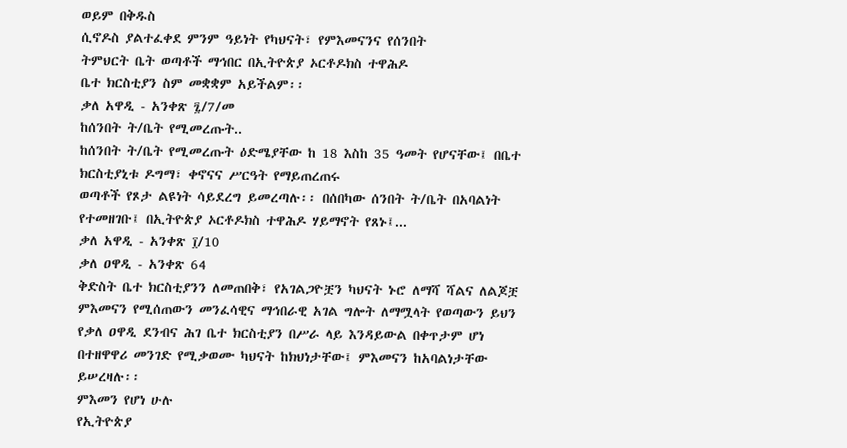ወይም በቅዱስ
ሲኖዶስ ያልተፈቀደ ምንም ዓይነት የካህናት፣ የምእመናንና የሰንበት
ትምህርት ቤት ወጣቶች ማኅበር በኢትዮጵያ ኦርቶዶክስ ተዋሕዶ
ቤተ ክርስቲያን ስም መቋቋም አይችልም፡፡
ቃለ አዋዲ - አንቀጽ ፯/7/መ
ከሰንበት ት/ቤት የሚመረጡት..
ከሰንበት ት/ቤት የሚመረጡት ዕድሜያቸው ከ 18 እስከ 35 ዓመት የሆናቸው፤ በቤተ ክርስቲያኒቱ ዶግማ፣ ቀኖናና ሥርዓት የማይጠረጠሩ
ወጣቶች የጾታ ልዩነት ሳይደረግ ይመረጣሉ፡፡ በሰበካው ሰንበት ት/ቤት በአባልነት የተመዘገቡ፤ በኢትዮጵያ ኦርቶዶክስ ተዋሕዶ ሃይማኖት የጸኑ፤...
ቃለ አዋዲ - አንቀጽ ፲/10
ቃለ ዐዋዲ - አንቀጽ 64
ቅድስት ቤተ ክርስቲያንን ለመጠበቅ፣ የአገልጋዮቿን ካህናት ኑሮ ለማሻ ሻልና ለልጆቿ ምእመናን የሚሰጠውን መንፈሳዊና ማኅበራዊ አገል ግሎት ለማሟላት የወጣውን ይህን የቃለ ዐዋዲ ደንብና ሕገ ቤተ ክርስቲያን በሥራ ላይ እንዳይውል በቀጥታም ሆነ በተዘዋዋሪ መንገድ የሚቃወሙ ካህናት ከክህነታቸው፤ ምእመናን ከአባልነታቸው ይሠረዛሉ፡፡
ምእመን የሆነ ሁሉ
የኢትዮጵያ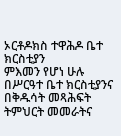ኦርቶዶክስ ተዋሕዶ ቤተ ክርስቲያን
ምእመን የሆነ ሁሉ
በሥርዓተ ቤተ ክርስቲያንና
በቅዱሳት መጻሕፍት ትምህርት መመራትና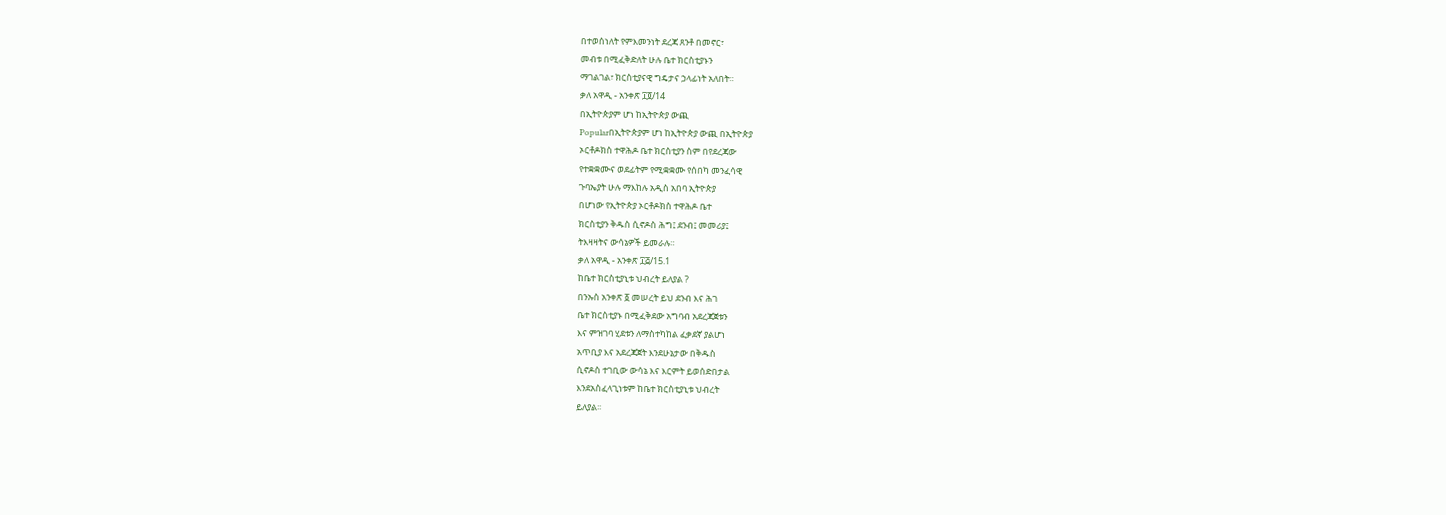በተወሰነለት የምእመንነት ደረጃ ጸንቶ በመኖር፣
መብቱ በሚፈቅድለት ሁሉ ቤተ ክርስቲያኑን
ማገልገል፣ ክርስቲያናዊ ግዴታና ኃላፊነት አለበት።
ቃለ አዋዲ - አንቀጽ ፲፬/14
በኢትዮጵያም ሆነ ከኢትዮጵያ ውጪ
Popularበኢትዮጵያም ሆነ ከኢትዮጵያ ውጪ በኢትዮጵያ
ኦርቶዶክስ ተዋሕዶ ቤተ ክርስቲያን ስም በየደረጃው
የተቋቋሙና ወደፊትም የሚቋቋሙ የሰበካ መንፈሳዊ
ጉባኤያት ሁሉ ማእከሉ አዲስ አበባ ኢትዮጵያ
በሆነው የኢትዮጵያ ኦርቶዶክስ ተዋሕዶ ቤተ
ክርስቲያን ቅዱስ ሲኖዶስ ሕግ፤ ደንብ፤ መመሪያ፤
ትእዛዛትና ውሳኔዎች ይመራሉ።
ቃለ አዋዲ - አንቀጽ ፲፭/15.1
ከቤተ ክርስቲያኒቱ ህብረት ይለያል ?
በንኡስ አንቀጽ ፩ መሠረት ይህ ደንብ እና ሕገ
ቤተ ክርስቲያኑ በሚፈቅደው አግባብ አደረጃጀቱን
እና ምዝገባ ሂደቱን ለማስተካከል ፈቃደኛ ያልሆነ
አጥቢያ እና አደረጃጀት እንደሁኔታው በቅዱስ
ሲኖዶስ ተገቢው ውሳኔ እና እርምት ይወሰድበታል
እንደአስፈላጊነቱም ከቤተ ክርስቲያኒቱ ህብረት
ይለያል፡፡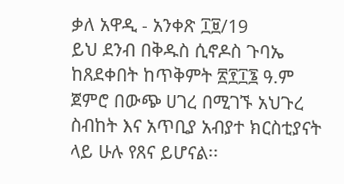ቃለ አዋዲ - አንቀጽ ፲፱/19
ይህ ደንብ በቅዱስ ሲኖዶስ ጉባኤ ከጸደቀበት ከጥቅምት ፳፻፲፮ ዓ.ም ጀምሮ በውጭ ሀገረ በሚገኙ አህጉረ ስብከት እና አጥቢያ አብያተ ክርስቲያናት ላይ ሁሉ የጸና ይሆናል፡፡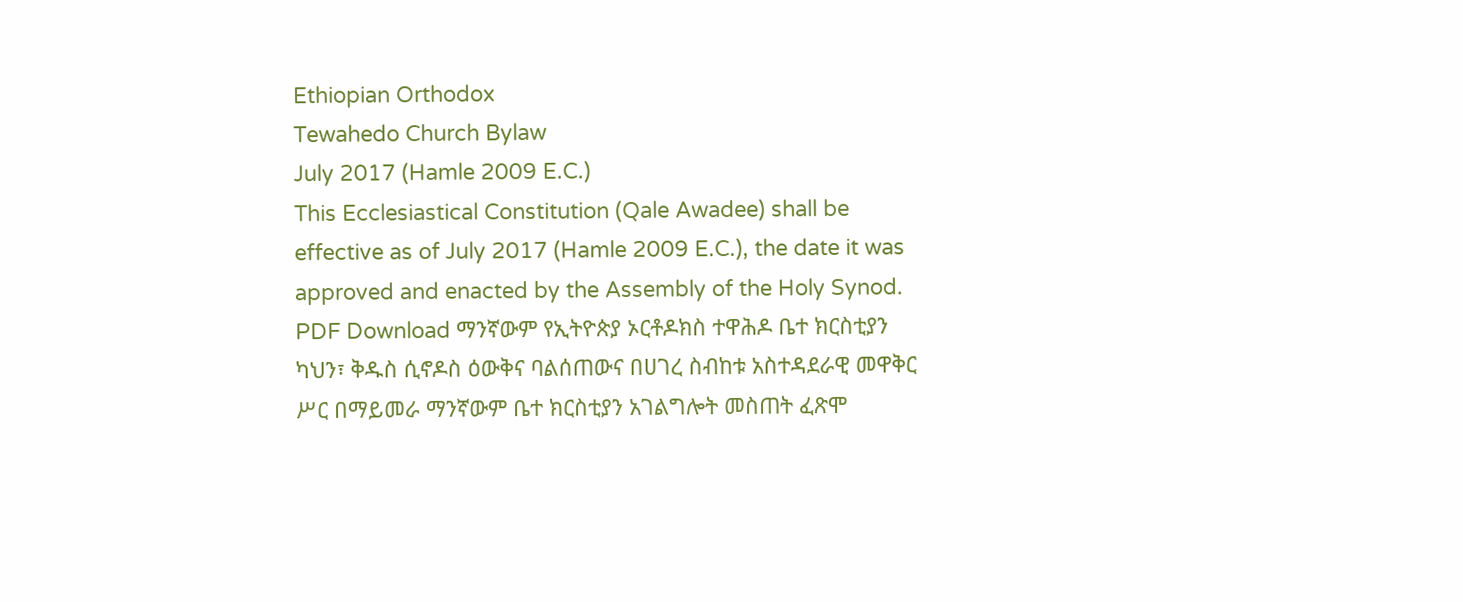Ethiopian Orthodox
Tewahedo Church Bylaw
July 2017 (Hamle 2009 E.C.)
This Ecclesiastical Constitution (Qale Awadee) shall be effective as of July 2017 (Hamle 2009 E.C.), the date it was approved and enacted by the Assembly of the Holy Synod.
PDF Download ማንኛውም የኢትዮጵያ ኦርቶዶክስ ተዋሕዶ ቤተ ክርስቲያን ካህን፣ ቅዱስ ሲኖዶስ ዕውቅና ባልሰጠውና በሀገረ ስብከቱ አስተዳደራዊ መዋቅር
ሥር በማይመራ ማንኛውም ቤተ ክርስቲያን አገልግሎት መስጠት ፈጽሞ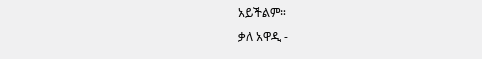አይችልም።
ቃለ አዋዲ -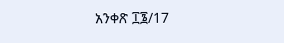አንቀጽ ፲፮/17